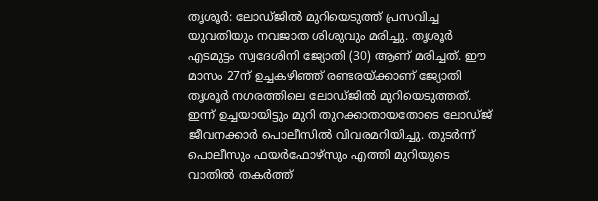തൃശൂർ: ലോഡ്ജിൽ മുറിയെടുത്ത് പ്രസവിച്ച യുവതിയും നവജാത ശിശുവും മരിച്ചു. തൃശൂർ എടമുട്ടം സ്വദേശിനി ജ്യോതി (30) ആണ് മരിച്ചത്. ഈ മാസം 27ന് ഉച്ചകഴിഞ്ഞ് രണ്ടരയ്ക്കാണ് ജ്യോതി തൃശൂർ നഗരത്തിലെ ലോഡ്ജിൽ മുറിയെടുത്തത്.
ഇന്ന് ഉച്ചയായിട്ടും മുറി തുറക്കാതായതോടെ ലോഡ്ജ് ജീവനക്കാർ പൊലീസിൽ വിവരമറിയിച്ചു. തുടർന്ന് പൊലീസും ഫയർഫോഴ്സും എത്തി മുറിയുടെ വാതിൽ തകർത്ത്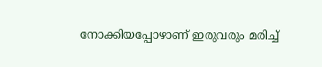നോക്കിയപ്പോഴാണ് ഇരുവരും മരിച്ച്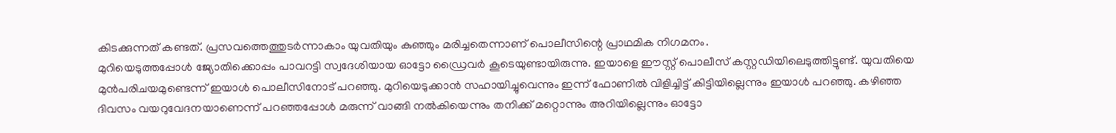കിടക്കുന്നത് കണ്ടത്. പ്രസവത്തെത്തുടർന്നാകാം യുവതിയും കുഞ്ഞും മരിച്ചതെന്നാണ് പൊലീസിന്റെ പ്രാഥമിക നിഗമനം.
മുറിയെടുത്തപ്പോൾ ജ്യോതിക്കൊപ്പം പാവറട്ടി സ്വദേശിയായ ഓട്ടോ ഡ്രൈവർ കൂടെയുണ്ടായിരുന്നു. ഇയാളെ ഈസ്റ്റ് പൊലീസ് കസ്റ്റഡിയിലെടുത്തിട്ടുണ്ട്. യുവതിയെ മുൻപരിചയമുണ്ടെന്ന് ഇയാൾ പൊലീസിനോട് പറഞ്ഞു. മുറിയെടുക്കാൻ സഹായിച്ചുവെന്നും ഇന്ന് ഫോണിൽ വിളിച്ചിട്ട് കിട്ടിയില്ലെന്നും ഇയാൾ പറഞ്ഞു. കഴിഞ്ഞ ദിവസം വയറുവേദനയാണെന്ന് പറഞ്ഞപ്പോൾ മരുന്ന് വാങ്ങി നൽകിയെന്നും തനിക്ക് മറ്റൊന്നും അറിയില്ലെന്നും ഓട്ടോ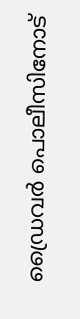ഡ്രൈവർ പൊലീസിനോട്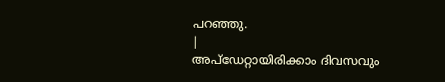പറഞ്ഞു.
|
അപ്ഡേറ്റായിരിക്കാം ദിവസവും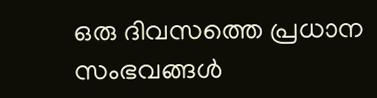ഒരു ദിവസത്തെ പ്രധാന സംഭവങ്ങൾ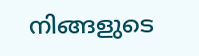നിങ്ങളുടെ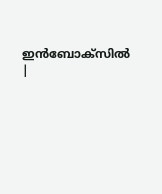ഇൻബോക്സിൽ |